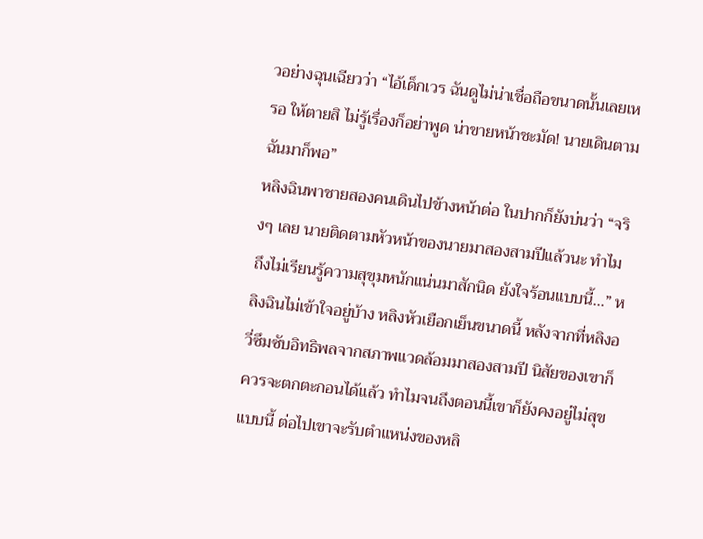วอย่างฉุนเฉียวว่า “ไอ้เด็กเวร ฉันดูไม่น่าเชื่อถือขนาดนั้นเลยเหรอ ให้ตายสิ ไม่รู้เรื่องก็อย่าพูด น่าขายหน้าชะมัด! นายเดินตามฉันมาก็พอ”
หลิงฉินพาชายสองคนเดินไปข้างหน้าต่อ ในปากก็ยังบ่นว่า “จริงๆ เลย นายติดตามหัวหน้าของนายมาสองสามปีแล้วนะ ทำไมถึงไม่เรียนรู้ความสุขุมหนักแน่นมาสักนิด ยังใจร้อนแบบนี้…” หลิงฉินไม่เข้าใจอยู่บ้าง หลิงหัวเยือกเย็นขนาดนี้ หลังจากที่หลิงอวี่ซึมซับอิทธิพลจากสภาพแวดล้อมมาสองสามปี นิสัยของเขาก็ควรจะตกตะกอนได้แล้ว ทำไมจนถึงตอนนี้เขาก็ยังคงอยู่ไม่สุขแบบนี้ ต่อไปเขาจะรับตำแหน่งของหลิ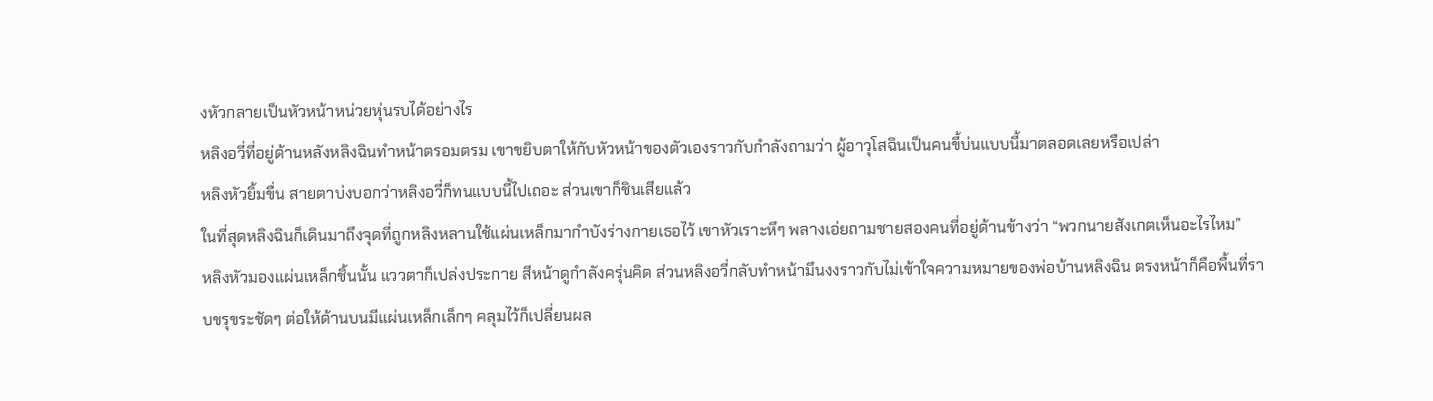งหัวกลายเป็นหัวหน้าหน่วยหุ่นรบได้อย่างไร
หลิงอวี่ที่อยู่ด้านหลังหลิงฉินทำหน้าตรอมตรม เขาขยิบตาให้กับหัวหน้าของตัวเองราวกับกำลังถามว่า ผู้อาวุโสฉินเป็นคนขี้บ่นแบบนี้มาตลอดเลยหรือเปล่า
หลิงหัวยิ้มขื่น สายตาบ่งบอกว่าหลิงอวี่ก็ทนแบบนี้ไปเถอะ ส่วนเขาก็ชินเสียแล้ว
ในที่สุดหลิงฉินก็เดินมาถึงจุดที่ถูกหลิงหลานใช้แผ่นเหล็กมากำบังร่างกายเธอไว้ เขาหัวเราะหึๆ พลางเอ่ยถามชายสองคนที่อยู่ด้านข้างว่า “พวกนายสังเกตเห็นอะไรไหม”
หลิงหัวมองแผ่นเหล็กชิ้นนั้น แววตาก็เปล่งประกาย สีหน้าดูกำลังครุ่นคิด ส่วนหลิงอวี่กลับทำหน้ามึนงงราวกับไม่เข้าใจความหมายของพ่อบ้านหลิงฉิน ตรงหน้าก็คือพื้นที่ราบขรุขระชัดๆ ต่อให้ด้านบนมีแผ่นเหล็กเล็กๆ คลุมไว้ก็เปลี่ยนผล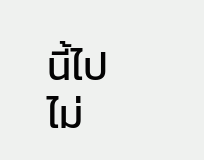นี้ไปไม่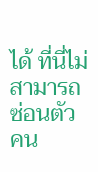ได้ ที่นี่ไม่สามารถซ่อนตัวคน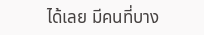ได้เลย มีคนที่บาง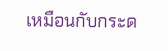เหมือนกับกระด